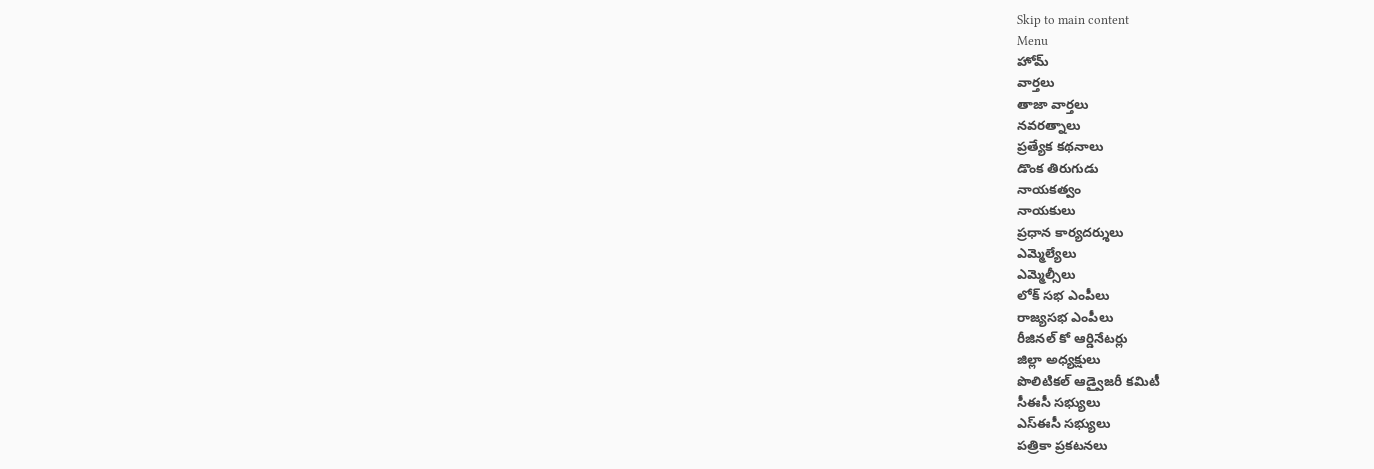Skip to main content
Menu
హోమ్
వార్తలు
తాజా వార్తలు
నవరత్నాలు
ప్రత్యేక కథనాలు
డొంక తిరుగుడు
నాయకత్వం
నాయకులు
ప్రధాన కార్యదర్శులు
ఎమ్మెల్యేలు
ఎమ్మెల్సీలు
లోక్ సభ ఎంపీలు
రాజ్యసభ ఎంపీలు
రీజినల్ కో ఆర్డినేటర్లు
జిల్లా అధ్యక్షులు
పొలిటికల్ ఆడ్వైజరీ కమిటీ
సీఈసీ సభ్యులు
ఎస్ఈసీ సభ్యులు
పత్రికా ప్రకటనలు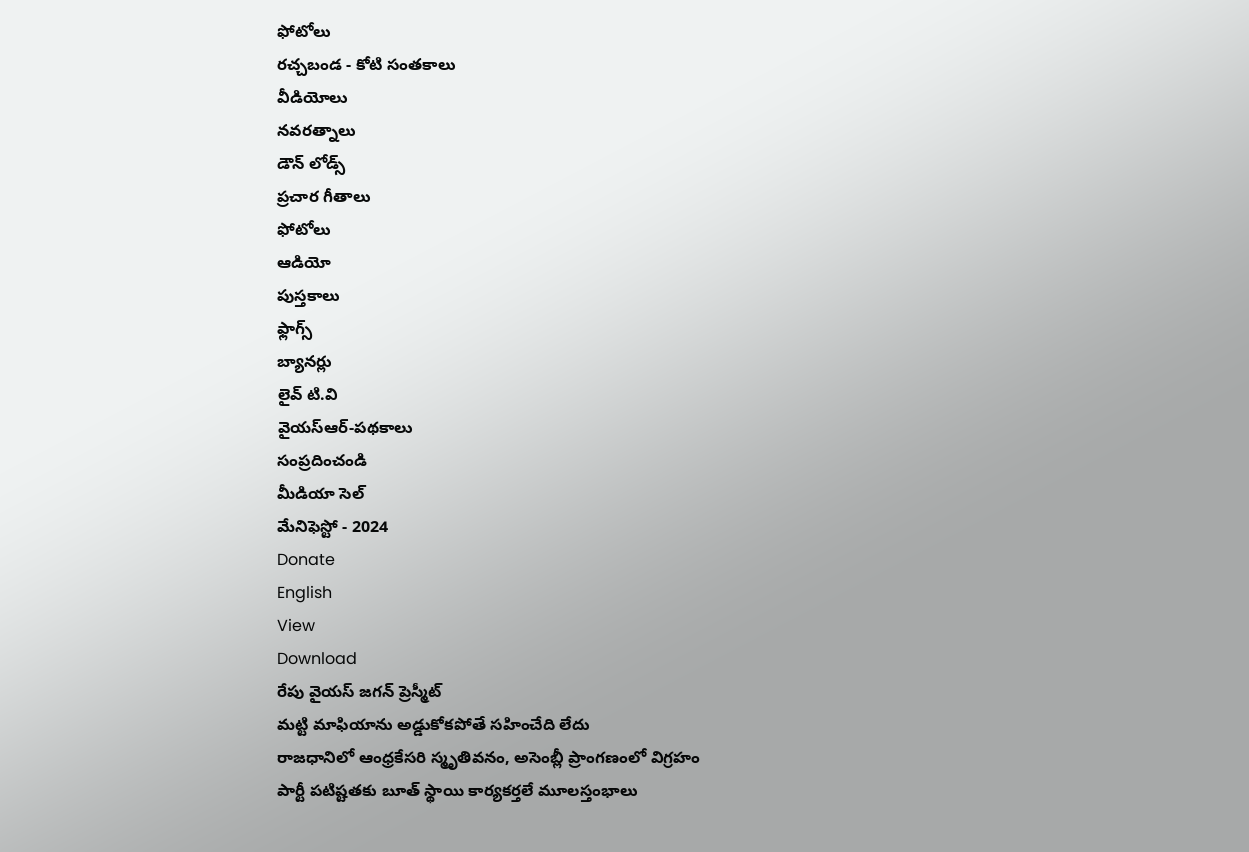ఫోటోలు
రచ్చబండ - కోటి సంతకాలు
వీడియోలు
నవరత్నాలు
డౌన్ లోడ్స్
ప్రచార గీతాలు
ఫోటోలు
ఆడియో
పుస్తకాలు
ఫ్లాగ్స్
బ్యానర్లు
లైవ్ టి.వి
వైయస్ఆర్-పథకాలు
సంప్రదించండి
మీడియా సెల్
మేనిఫెస్టో - 2024
Donate
English
View
Download
రేపు వైయస్ జగన్ ప్రెస్మీట్
మట్టి మాఫియాను అడ్డుకోకపోతే సహించేది లేదు
రాజధానిలో ఆంధ్రకేసరి స్మృతివనం, అసెంబ్లీ ప్రాంగణంలో విగ్రహం
పార్టీ పటిష్టతకు బూత్ స్థాయి కార్యకర్తలే మూలస్తంభాలు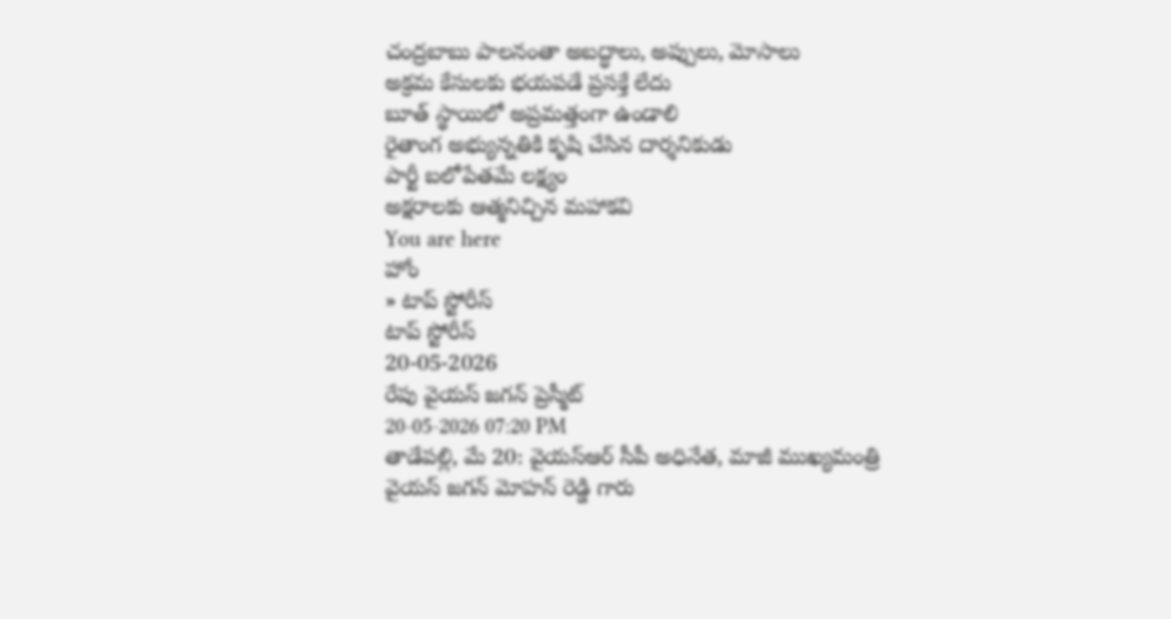చంద్రబాబు పాలనంతా అబద్ధాలు, అప్పులు, మోసాలు
అక్రమ కేసులకు భయపడే ప్రసక్తే లేదు
బూత్ స్థాయిలో అప్రమత్తంగా ఉండాలి
రైతాంగ అభ్యున్నతికి కృషి చేసిన దార్శనికుడు
పార్టీ బలోపేతమే లక్ష్యం
అక్షరాలకు ఆత్మనిచ్చిన మహాకవి
You are here
హోం
» టాప్ స్టోరీస్
టాప్ స్టోరీస్
20-05-2026
రేపు వైయస్ జగన్ ప్రెస్మీట్
20-05-2026 07:20 PM
తాడేపల్లి, మే 20: వైయస్ఆర్ సీపీ అధినేత, మాజీ ముఖ్యమంత్రి వైయస్ జగన్ మోహన్ రెడ్డి గారు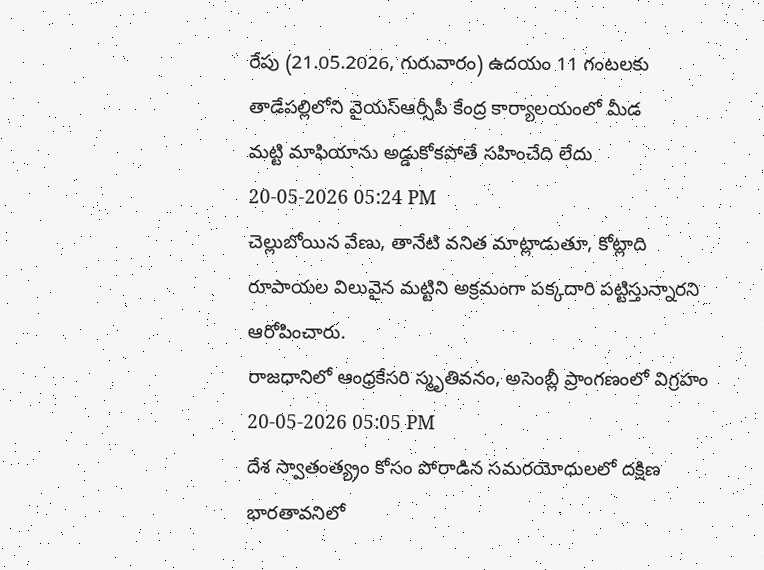రేపు (21.05.2026, గురువారం) ఉదయం 11 గంటలకు తాడేపల్లిలోని వైయస్ఆర్సీపీ కేంద్ర కార్యాలయంలో మీడ
మట్టి మాఫియాను అడ్డుకోకపోతే సహించేది లేదు
20-05-2026 05:24 PM
చెల్లుబోయిన వేణు, తానేటి వనిత మాట్లాడుతూ, కోట్లాది రూపాయల విలువైన మట్టిని అక్రమంగా పక్కదారి పట్టిస్తున్నారని ఆరోపించారు.
రాజధానిలో ఆంధ్రకేసరి స్మృతివనం, అసెంబ్లీ ప్రాంగణంలో విగ్రహం
20-05-2026 05:05 PM
దేశ స్వాతంత్య్రం కోసం పోరాడిన సమరయోధులలో దక్షిణ భారతావనిలో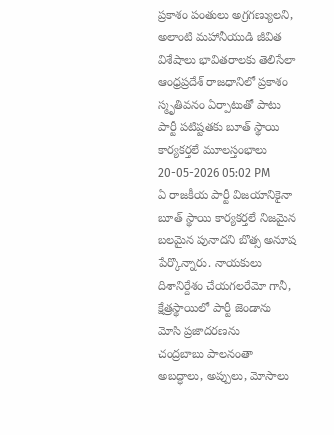ప్రకాశం పంతులు అగ్రగణ్యులని, అలాంటి మహానీయుడి జీవిత విశేషాలు భావితరాలకు తెలిసేలా ఆంధ్రప్రదేశ్ రాజధానిలో ప్రకాశం స్మృతివనం ఏర్పాటుతో పాటు
పార్టీ పటిష్టతకు బూత్ స్థాయి కార్యకర్తలే మూలస్తంభాలు
20-05-2026 05:02 PM
ఏ రాజకీయ పార్టీ విజయానికైనా బూత్ స్థాయి కార్యకర్తలే నిజమైన బలమైన పునాదని బొత్స అనూష పేర్కొన్నారు. నాయకులు దిశానిర్దేశం చేయగలరేమో గానీ, క్షేత్రస్థాయిలో పార్టీ జెండాను మోసి ప్రజాదరణను
చంద్రబాబు పాలనంతా అబద్ధాలు, అప్పులు, మోసాలు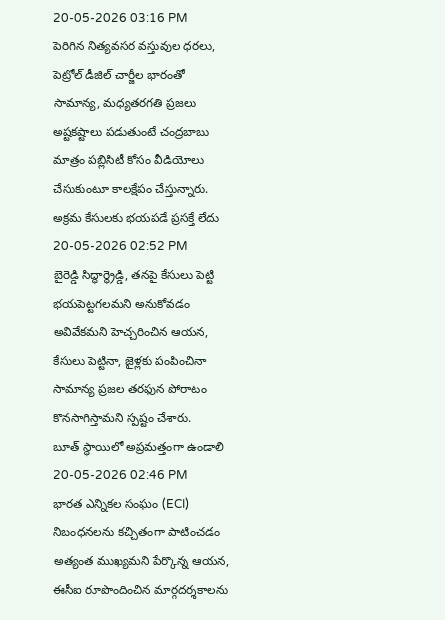20-05-2026 03:16 PM
పెరిగిన నిత్యవసర వస్తువుల ధరలు, పెట్రోల్ డీజిల్ చార్జీల భారంతో సామాన్య, మధ్యతరగతి ప్రజలు అష్టకష్టాలు పడుతుంటే చంద్రబాబు మాత్రం పబ్లిసిటీ కోసం వీడియోలు చేసుకుంటూ కాలక్షేపం చేస్తున్నారు.
అక్రమ కేసులకు భయపడే ప్రసక్తే లేదు
20-05-2026 02:52 PM
బైరెడ్డి సిద్ధార్థ్రెడ్డి, తనపై కేసులు పెట్టి భయపెట్టగలమని అనుకోవడం అవివేకమని హెచ్చరించిన ఆయన, కేసులు పెట్టినా, జైళ్లకు పంపించినా సామాన్య ప్రజల తరఫున పోరాటం కొనసాగిస్తామని స్పష్టం చేశారు.
బూత్ స్థాయిలో అప్రమత్తంగా ఉండాలి
20-05-2026 02:46 PM
భారత ఎన్నికల సంఘం (ECI) నిబంధనలను కచ్చితంగా పాటించడం అత్యంత ముఖ్యమని పేర్కొన్న ఆయన, ఈసీఐ రూపొందించిన మార్గదర్శకాలను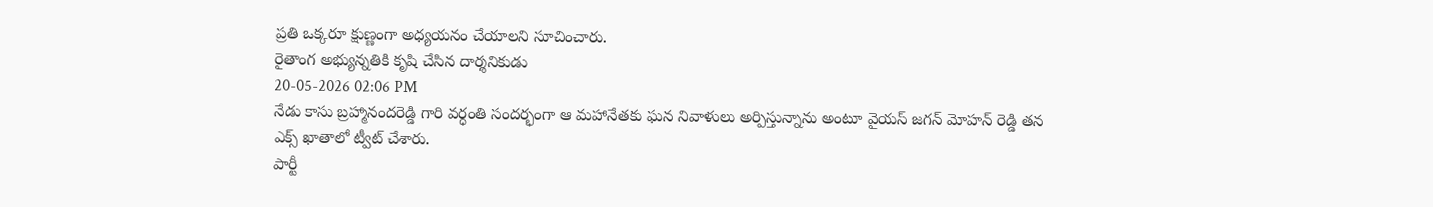ప్రతి ఒక్కరూ క్షుణ్ణంగా అధ్యయనం చేయాలని సూచించారు.
రైతాంగ అభ్యున్నతికి కృషి చేసిన దార్శనికుడు
20-05-2026 02:06 PM
నేడు కాసు బ్రహ్మానందరెడ్డి గారి వర్ధంతి సందర్భంగా ఆ మహానేతకు ఘన నివాళులు అర్పిస్తున్నాను అంటూ వైయస్ జగన్ మోహన్ రెడ్డి తన ఎక్స్ ఖాతాలో ట్వీట్ చేశారు.
పార్టీ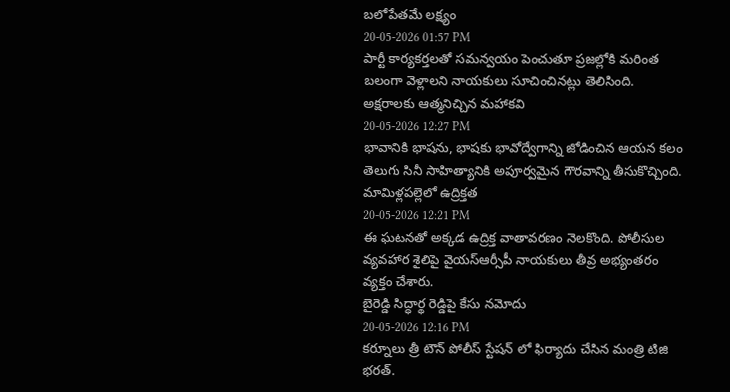బలోపేతమే లక్ష్యం
20-05-2026 01:57 PM
పార్టీ కార్యకర్తలతో సమన్వయం పెంచుతూ ప్రజల్లోకి మరింత బలంగా వెళ్లాలని నాయకులు సూచించినట్లు తెలిసింది.
అక్షరాలకు ఆత్మనిచ్చిన మహాకవి
20-05-2026 12:27 PM
భావానికి భాషను, భాషకు భావోద్వేగాన్ని జోడించిన ఆయన కలం తెలుగు సినీ సాహిత్యానికి అపూర్వమైన గౌరవాన్ని తీసుకొచ్చింది.
మామిళ్లపల్లెలో ఉద్రిక్తత
20-05-2026 12:21 PM
ఈ ఘటనతో అక్కడ ఉద్రిక్త వాతావరణం నెలకొంది. పోలీసుల వ్యవహార శైలిపై వైయస్ఆర్సీపీ నాయకులు తీవ్ర అభ్యంతరం వ్యక్తం చేశారు.
బైరెడ్డి సిద్ధార్థ రెడ్డిపై కేసు నమోదు
20-05-2026 12:16 PM
కర్నూలు త్రీ టౌన్ పోలీస్ స్టేషన్ లో ఫిర్యాదు చేసిన మంత్రి టిజి భరత్.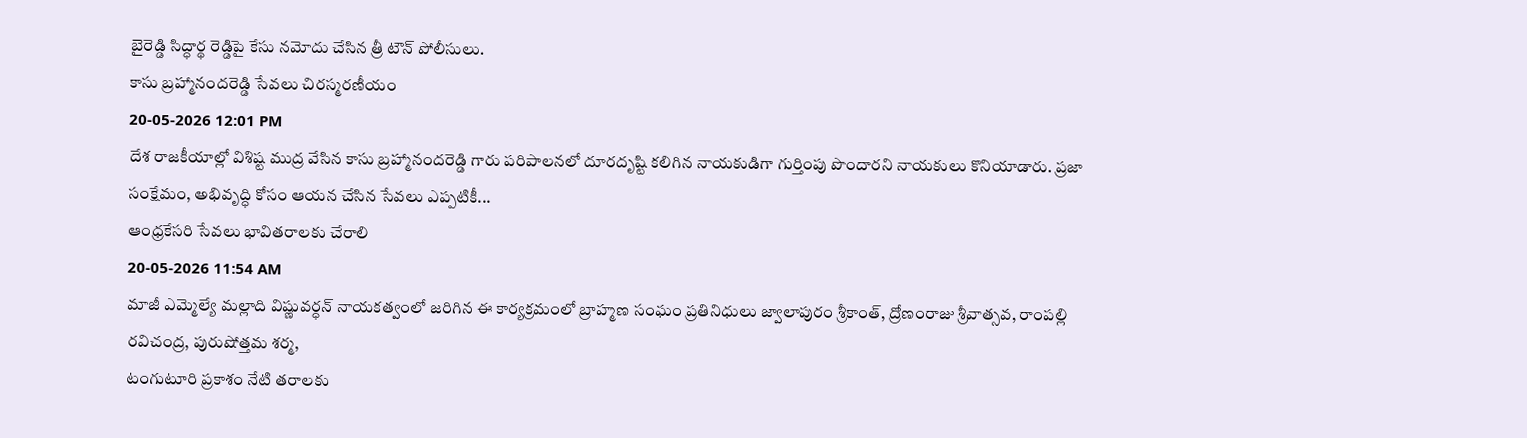బైరెడ్డి సిద్ధార్థ రెడ్డిపై కేసు నమోదు చేసిన త్రీ టౌన్ పోలీసులు.
కాసు బ్రహ్మానందరెడ్డి సేవలు చిరస్మరణీయం
20-05-2026 12:01 PM
దేశ రాజకీయాల్లో విశిష్ట ముద్ర వేసిన కాసు బ్రహ్మానందరెడ్డి గారు పరిపాలనలో దూరదృష్టి కలిగిన నాయకుడిగా గుర్తింపు పొందారని నాయకులు కొనియాడారు. ప్రజా సంక్షేమం, అభివృద్ధి కోసం ఆయన చేసిన సేవలు ఎప్పటికీ...
ఆంధ్రకేసరి సేవలు భావితరాలకు చేరాలి
20-05-2026 11:54 AM
మాజీ ఎమ్మెల్యే మల్లాది విష్ణువర్ధన్ నాయకత్వంలో జరిగిన ఈ కార్యక్రమంలో బ్రాహ్మణ సంఘం ప్రతినిధులు జ్వాలాపురం శ్రీకాంత్, ద్రోణంరాజు శ్రీవాత్సవ, రాంపల్లి రవిచంద్ర, పురుషోత్తమ శర్మ,
టంగుటూరి ప్రకాశం నేటి తరాలకు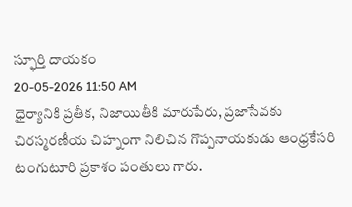స్ఫూర్తి దాయకం
20-05-2026 11:50 AM
ధైర్యానికి ప్రతీక, నిజాయితీకి మారుపేరు, ప్రజాసేవకు చిరస్మరణీయ చిహ్నంగా నిలిచిన గొప్పనాయకుడు ఆంధ్రకేసరి టంగుటూరి ప్రకాశం పంతులు గారు.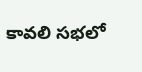కావలి సభలో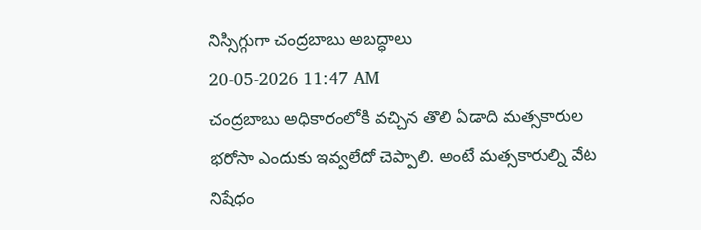నిస్సిగ్గుగా చంద్రబాబు అబద్ధాలు
20-05-2026 11:47 AM
చంద్రబాబు అధికారంలోకి వచ్చిన తొలి ఏడాది మత్సకారుల భరోసా ఎందుకు ఇవ్వలేదో చెప్పాలి. అంటే మత్సకారుల్ని వేట నిషేధం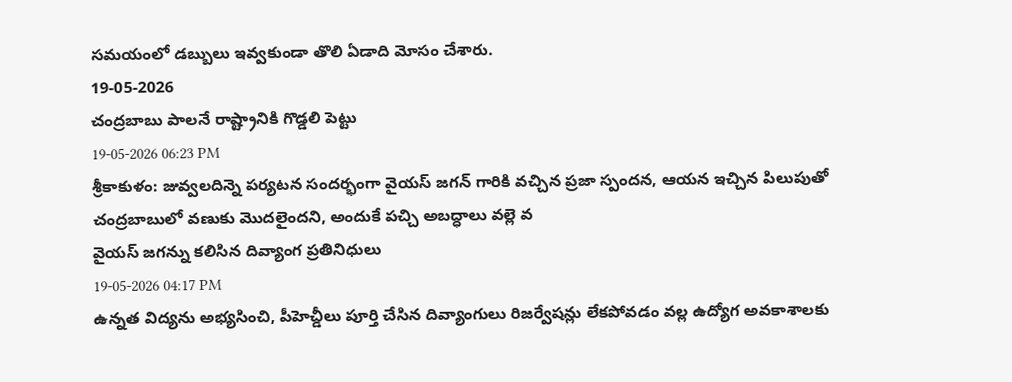సమయంలో డబ్బులు ఇవ్వకుండా తొలి ఏడాది మోసం చేశారు.
19-05-2026
చంద్రబాబు పాలనే రాష్ట్రానికి గొడ్డలి పెట్టు
19-05-2026 06:23 PM
శ్రీకాకుళం: జువ్వలదిన్నె పర్యటన సందర్భంగా వైయస్ జగన్ గారికి వచ్చిన ప్రజా స్పందన, ఆయన ఇచ్చిన పిలుపుతో చంద్రబాబులో వణుకు మొదలైందని, అందుకే పచ్చి అబద్ధాలు వల్లె వ
వైయస్ జగన్ను కలిసిన దివ్యాంగ ప్రతినిధులు
19-05-2026 04:17 PM
ఉన్నత విద్యను అభ్యసించి, పీహెచ్డీలు పూర్తి చేసిన దివ్యాంగులు రిజర్వేషన్లు లేకపోవడం వల్ల ఉద్యోగ అవకాశాలకు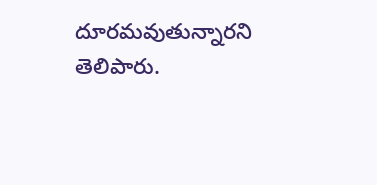దూరమవుతున్నారని తెలిపారు.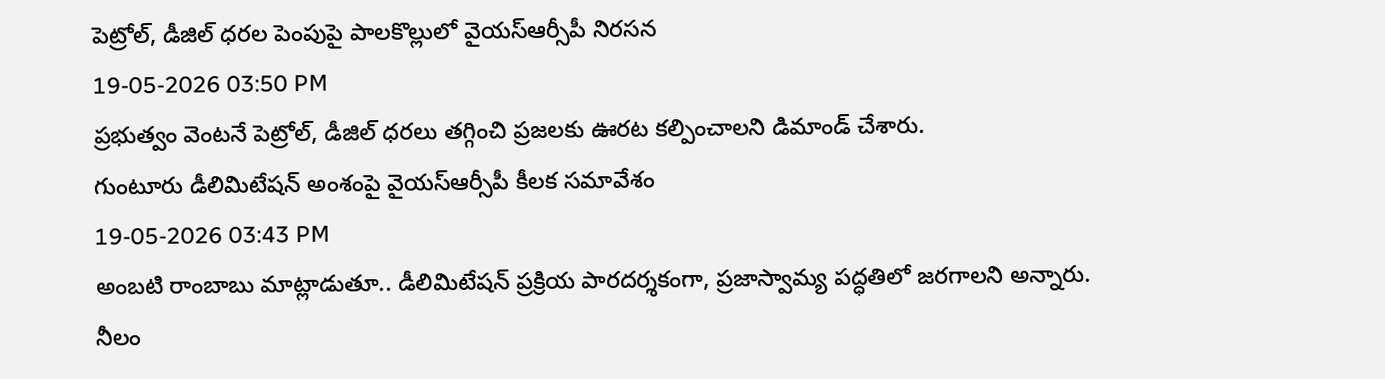పెట్రోల్, డీజిల్ ధరల పెంపుపై పాలకొల్లులో వైయస్ఆర్సీపీ నిరసన
19-05-2026 03:50 PM
ప్రభుత్వం వెంటనే పెట్రోల్, డీజిల్ ధరలు తగ్గించి ప్రజలకు ఊరట కల్పించాలని డిమాండ్ చేశారు.
గుంటూరు డీలిమిటేషన్ అంశంపై వైయస్ఆర్సీపీ కీలక సమావేశం
19-05-2026 03:43 PM
అంబటి రాంబాబు మాట్లాడుతూ.. డీలిమిటేషన్ ప్రక్రియ పారదర్శకంగా, ప్రజాస్వామ్య పద్ధతిలో జరగాలని అన్నారు.
నీలం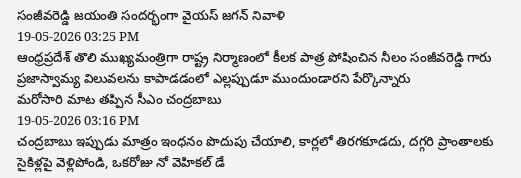సంజీవరెడ్డి జయంతి సందర్భంగా వైయస్ జగన్ నివాళి
19-05-2026 03:25 PM
ఆంధ్రప్రదేశ్ తొలి ముఖ్యమంత్రిగా రాష్ట్ర నిర్మాణంలో కీలక పాత్ర పోషించిన నీలం సంజీవరెడ్డి గారు ప్రజాస్వామ్య విలువలను కాపాడడంలో ఎల్లప్పుడూ ముందుండారని పేర్కొన్నారు
మరోసారి మాట తప్పిన సీఎం చంద్రబాబు
19-05-2026 03:16 PM
చంద్రబాబు ఇప్పుడు మాత్రం ఇంధనం పొదుపు చేయాలి, కార్లలో తిరగకూడదు, దగ్గరి ప్రాంతాలకు సైకిళ్లపై వెళ్లిపోండి, ఒకరోజు నో వెహికల్ డే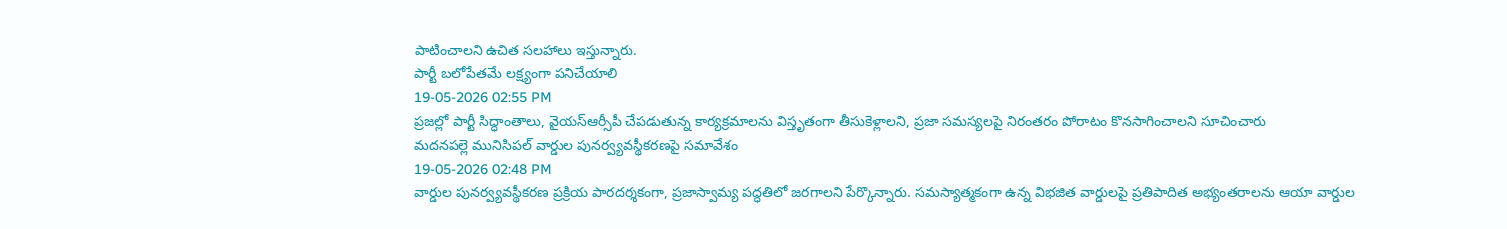పాటించాలని ఉచిత సలహాలు ఇస్తున్నారు.
పార్టీ బలోపేతమే లక్ష్యంగా పనిచేయాలి
19-05-2026 02:55 PM
ప్రజల్లో పార్టీ సిద్ధాంతాలు, వైయస్ఆర్సీపీ చేపడుతున్న కార్యక్రమాలను విస్తృతంగా తీసుకెళ్లాలని, ప్రజా సమస్యలపై నిరంతరం పోరాటం కొనసాగించాలని సూచించారు
మదనపల్లె మునిసిపల్ వార్డుల పునర్వ్యవస్థీకరణపై సమావేశం
19-05-2026 02:48 PM
వార్డుల పునర్వ్యవస్థీకరణ ప్రక్రియ పారదర్శకంగా, ప్రజాస్వామ్య పద్ధతిలో జరగాలని పేర్కొన్నారు. సమస్యాత్మకంగా ఉన్న విభజిత వార్డులపై ప్రతిపాదిత అభ్యంతరాలను ఆయా వార్డుల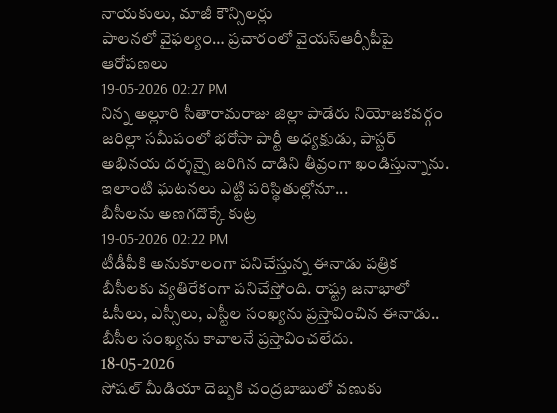నాయకులు, మాజీ కౌన్సిలర్లు
పాలనలో వైఫల్యం… ప్రచారంలో వైయస్ఆర్సీపీపై ఆరోపణలు
19-05-2026 02:27 PM
నిన్న అల్లూరి సీతారామరాజు జిల్లా పాడేరు నియోజకవర్గం జరిల్లా సమీపంలో భరోసా పార్టీ అధ్యక్షుడు, పాస్టర్ అభినయ దర్శన్పై జరిగిన దాడిని తీవ్రంగా ఖండిస్తున్నాను. ఇలాంటి ఘటనలు ఎట్టి పరిస్థితుల్లోనూ...
బీసీలను అణగదొక్కే కుట్ర
19-05-2026 02:22 PM
టీడీపీకి అనుకూలంగా పనిచేస్తున్న ఈనాడు పత్రిక బీసీలకు వ్యతిరేకంగా పనిచేస్తోంది. రాష్ట్ర జనాభాలో ఓసీలు, ఎస్సీలు, ఎస్టీల సంఖ్యను ప్రస్తావించిన ఈనాడు.. బీసీల సంఖ్యను కావాలనే ప్రస్తావించలేదు.
18-05-2026
సోషల్ మీడియా దెబ్బకి చంద్రబాబులో వణుకు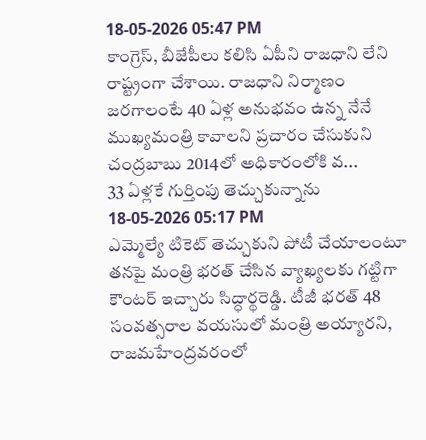18-05-2026 05:47 PM
కాంగ్రెస్, బీజేపీలు కలిసి ఏపీని రాజధాని లేని రాష్ట్రంగా చేశాయి. రాజధాని నిర్మాణం జరగాలంటే 40 ఏళ్ల అనుభవం ఉన్న నేనే ముఖ్యమంత్రి కావాలని ప్రచారం చేసుకుని చంద్రబాబు 2014లో అధికారంలోకి వ...
33 ఏళ్లకే గుర్తింపు తెచ్చుకున్నాను
18-05-2026 05:17 PM
ఎమ్మెల్యే టికెట్ తెచ్చుకుని పోటీ చేయాలంటూ తనపై మంత్రి భరత్ చేసిన వ్యాఖ్యలకు గట్టిగా కౌంటర్ ఇచ్చారు సిద్ధార్థరెడ్డి. టీజీ భరత్ 48 సంవత్సరాల వయసులో మంత్రి అయ్యారని,
రాజమహేంద్రవరంలో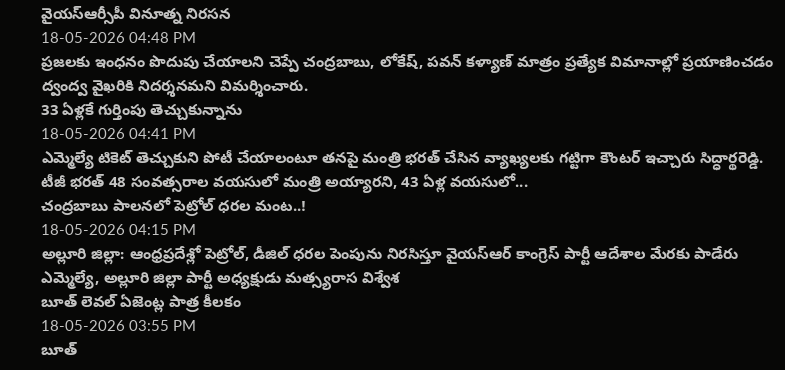వైయస్ఆర్సీపీ వినూత్న నిరసన
18-05-2026 04:48 PM
ప్రజలకు ఇంధనం పొదుపు చేయాలని చెప్పే చంద్రబాబు, లోకేష్, పవన్ కళ్యాణ్ మాత్రం ప్రత్యేక విమానాల్లో ప్రయాణించడం ద్వంద్వ వైఖరికి నిదర్శనమని విమర్శించారు.
33 ఏళ్లకే గుర్తింపు తెచ్చుకున్నాను
18-05-2026 04:41 PM
ఎమ్మెల్యే టికెట్ తెచ్చుకుని పోటీ చేయాలంటూ తనపై మంత్రి భరత్ చేసిన వ్యాఖ్యలకు గట్టిగా కౌంటర్ ఇచ్చారు సిద్ధార్థరెడ్డి. టీజీ భరత్ 48 సంవత్సరాల వయసులో మంత్రి అయ్యారని, 43 ఏళ్ల వయసులో...
చంద్రబాబు పాలనలో పెట్రోల్ ధరల మంట..!
18-05-2026 04:15 PM
అల్లూరి జిల్లా: ఆంధ్రప్రదేశ్లో పెట్రోల్, డీజిల్ ధరల పెంపును నిరసిస్తూ వైయస్ఆర్ కాంగ్రెస్ పార్టీ ఆదేశాల మేరకు పాడేరు ఎమ్మెల్యే, అల్లూరి జిల్లా పార్టీ అధ్యక్షుడు మత్స్యరాస విశ్వేశ
బూత్ లెవల్ ఏజెంట్ల పాత్ర కీలకం
18-05-2026 03:55 PM
బూత్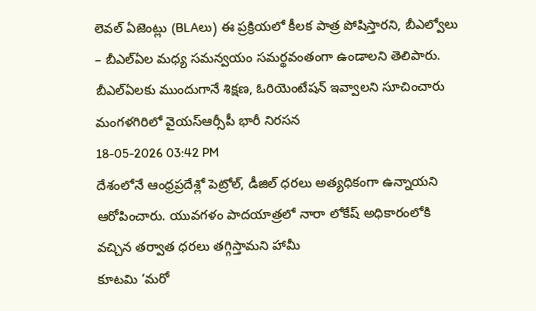లెవల్ ఏజెంట్లు (BLAలు) ఈ ప్రక్రియలో కీలక పాత్ర పోషిస్తారని, బీఎల్వోలు – బీఎల్ఏల మధ్య సమన్వయం సమర్థవంతంగా ఉండాలని తెలిపారు. బీఎల్ఏలకు ముందుగానే శిక్షణ, ఓరియెంటేషన్ ఇవ్వాలని సూచించారు
మంగళగిరిలో వైయస్ఆర్సీపీ భారీ నిరసన
18-05-2026 03:42 PM
దేశంలోనే ఆంధ్రప్రదేశ్లో పెట్రోల్, డీజిల్ ధరలు అత్యధికంగా ఉన్నాయని ఆరోపించారు. యువగళం పాదయాత్రలో నారా లోకేష్ అధికారంలోకి వచ్చిన తర్వాత ధరలు తగ్గిస్తామని హామీ
కూటమి ‘మరో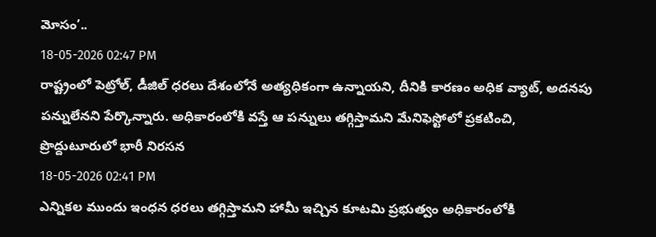మోసం’..
18-05-2026 02:47 PM
రాష్ట్రంలో పెట్రోల్, డీజిల్ ధరలు దేశంలోనే అత్యధికంగా ఉన్నాయని, దీనికి కారణం అధిక వ్యాట్, అదనపు పన్నులేనని పేర్కొన్నారు. అధికారంలోకి వస్తే ఆ పన్నులు తగ్గిస్తామని మేనిఫెస్టోలో ప్రకటించి,
ప్రొద్దుటూరులో భారీ నిరసన
18-05-2026 02:41 PM
ఎన్నికల ముందు ఇంధన ధరలు తగ్గిస్తామని హామీ ఇచ్చిన కూటమి ప్రభుత్వం అధికారంలోకి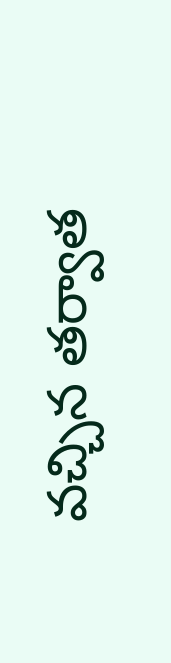వచ్చిన తర్వాత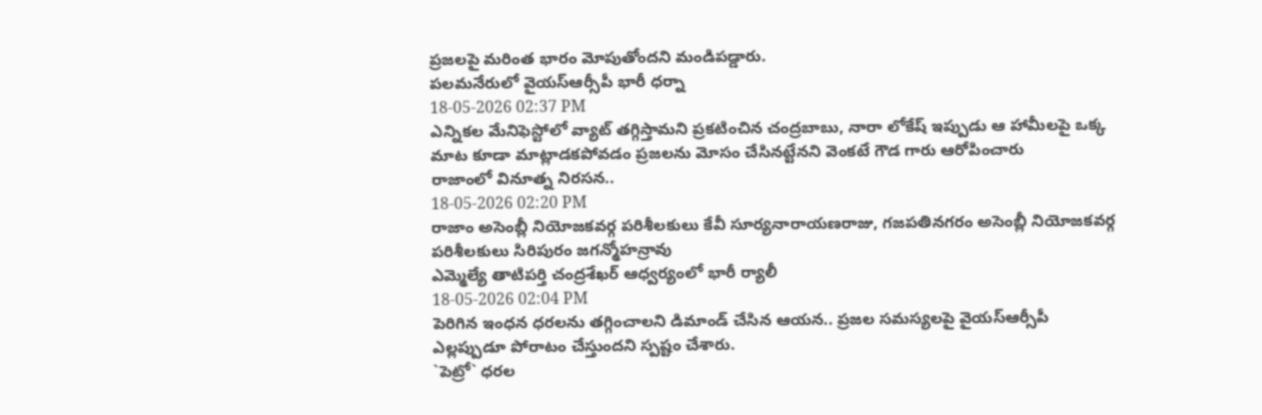ప్రజలపై మరింత భారం మోపుతోందని మండిపడ్డారు.
పలమనేరులో వైయస్ఆర్సీపీ భారీ ధర్నా
18-05-2026 02:37 PM
ఎన్నికల మేనిఫెస్టోలో వ్యాట్ తగ్గిస్తామని ప్రకటించిన చంద్రబాబు, నారా లోకేష్ ఇప్పుడు ఆ హామీలపై ఒక్క మాట కూడా మాట్లాడకపోవడం ప్రజలను మోసం చేసినట్టేనని వెంకటే గౌడ గారు ఆరోపించారు
రాజాంలో వినూత్న నిరసన..
18-05-2026 02:20 PM
రాజాం అసెంబ్లీ నియోజకవర్గ పరిశీలకులు కేవీ సూర్యనారాయణరాజు, గజపతినగరం అసెంబ్లీ నియోజకవర్గ పరిశీలకులు సిరిపురం జగన్మోహన్రావు
ఎమ్మెల్యే తాటిపర్తి చంద్రశేఖర్ ఆధ్వర్యంలో భారీ ర్యాలీ
18-05-2026 02:04 PM
పెరిగిన ఇంధన ధరలను తగ్గించాలని డిమాండ్ చేసిన ఆయన.. ప్రజల సమస్యలపై వైయస్ఆర్సీపీ ఎల్లప్పుడూ పోరాటం చేస్తుందని స్పష్టం చేశారు.
`పెట్రో` ధరల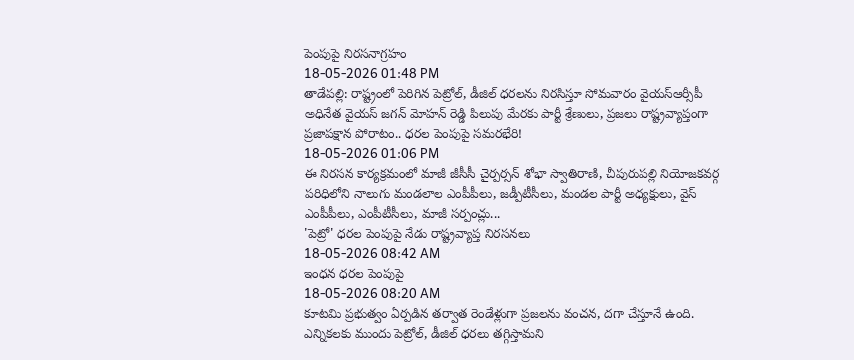పెంపుపై నిరసనాగ్రహం
18-05-2026 01:48 PM
తాడేపల్లి: రాష్ట్రంలో పెరిగిన పెట్రోల్, డీజిల్ ధరలను నిరసిస్తూ సోమవారం వైయస్ఆర్సీపీ అధినేత వైయస్ జగన్ మోహన్ రెడ్డి పిలుపు మేరకు పార్టీ శ్రేణులు, ప్రజలు రాష్ట్రవ్యాప్తంగా
ప్రజాపక్షాన పోరాటం.. ధరల పెంపుపై సమరభేరి!
18-05-2026 01:06 PM
ఈ నిరసన కార్యక్రమంలో మాజీ జీసీసీ చైర్పర్సన్ శోభా స్వాతిరాణి, చీపురుపల్లి నియోజకవర్గ పరిధిలోని నాలుగు మండలాల ఎంపీపీలు, జడ్పీటీసీలు, మండల పార్టీ అధ్యక్షులు, వైస్ ఎంపీపీలు, ఎంపీటీసీలు, మాజీ సర్పంచ్లు...
'పెట్రో' ధరల పెంపుపై నేడు రాష్ట్రవ్యాప్త నిరసనలు
18-05-2026 08:42 AM
ఇంధన ధరల పెంపుపై
18-05-2026 08:20 AM
కూటమి ప్రభుత్వం ఏర్పడిన తర్వాత రెండేళ్లుగా ప్రజలను వంచన, దగా చేస్తూనే ఉంది. ఎన్నికలకు ముందు పెట్రోల్, డీజిల్ ధరలు తగ్గిస్తామని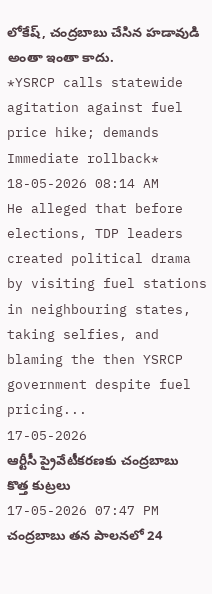లోకేష్, చంద్రబాబు చేసిన హడావుడి అంతా ఇంతా కాదు.
*YSRCP calls statewide agitation against fuel price hike; demands Immediate rollback*
18-05-2026 08:14 AM
He alleged that before elections, TDP leaders created political drama by visiting fuel stations in neighbouring states, taking selfies, and blaming the then YSRCP government despite fuel pricing...
17-05-2026
ఆర్టీసీ ప్రైవేటీకరణకు చంద్రబాబు కొత్త కుట్రలు
17-05-2026 07:47 PM
చంద్రబాబు తన పాలనలో 24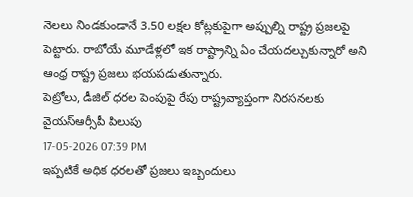నెలలు నిండకుండానే 3.50 లక్షల కోట్లకుపైగా అప్పుల్ని రాష్ట్ర ప్రజలపై పెట్టారు. రాబోయే మూడేళ్లలో ఇక రాష్ట్రాన్ని ఏం చేయదల్చుకున్నారో అని ఆంధ్ర రాష్ట్ర ప్రజలు భయపడుతున్నారు.
పెట్రోలు, డీజిల్ ధరల పెంపుపై రేపు రాష్ట్రవ్యాప్తంగా నిరసనలకు వైయస్ఆర్సీపీ పిలుపు
17-05-2026 07:39 PM
ఇప్పటికే అధిక ధరలతో ప్రజలు ఇబ్బందులు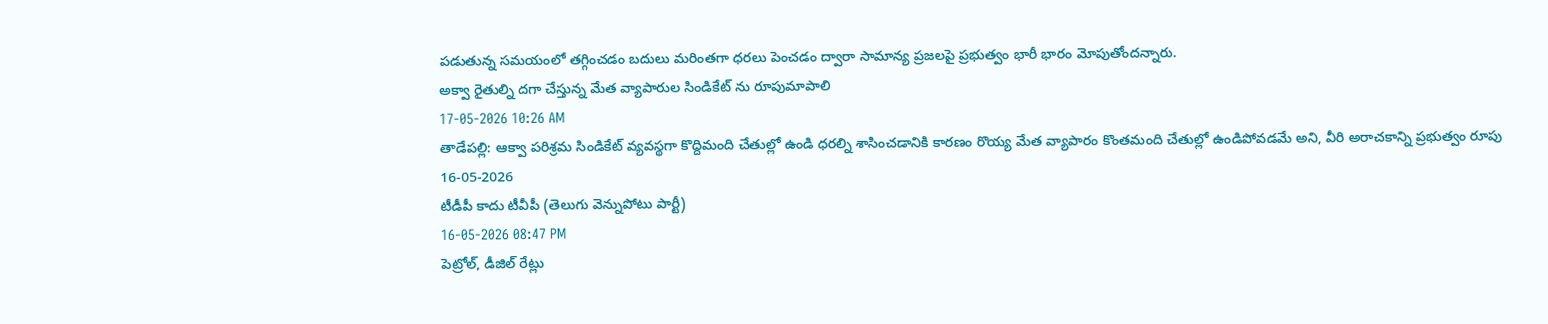పడుతున్న సమయంలో తగ్గించడం బదులు మరింతగా ధరలు పెంచడం ద్వారా సామాన్య ప్రజలపై ప్రభుత్వం భారీ భారం మోపుతోందన్నారు.
అక్వా రైతుల్ని దగా చేస్తున్న మేత వ్యాపారుల సిండికేట్ ను రూపుమాపాలి
17-05-2026 10:26 AM
తాడేపల్లి: ఆక్వా పరిశ్రమ సిండికేట్ వ్యవస్థగా కొద్దిమంది చేతుల్లో ఉండి ధరల్ని శాసించడానికి కారణం రొయ్య మేత వ్యాపారం కొంతమంది చేతుల్లో ఉండిపోవడమే అని, వీరి అరాచకాన్ని ప్రభుత్వం రూపు
16-05-2026
టీడీపీ కాదు టీవీపీ (తెలుగు వెన్నుపోటు పార్టీ)
16-05-2026 08:47 PM
పెట్రోల్, డీజిల్ రేట్లు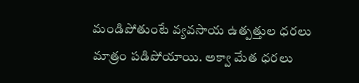మండిపోతుంటే వ్యవసాయ ఉత్పత్తుల ధరలు మాత్రం పడిపోయాయి. అక్వా మేత ధరలు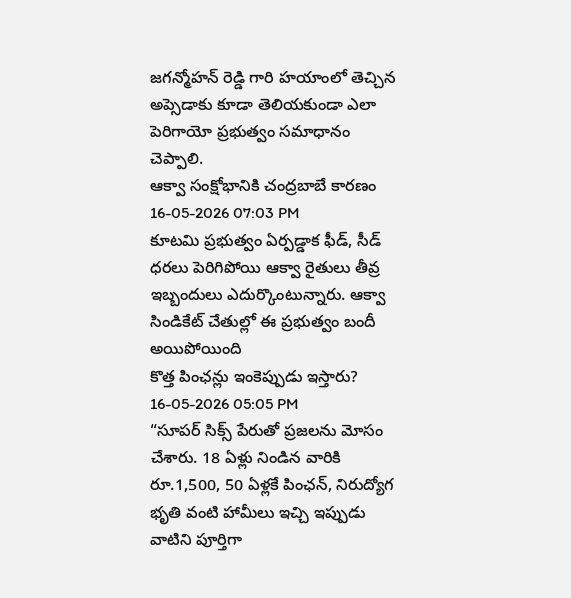జగన్మోహన్ రెడ్డి గారి హయాంలో తెచ్చిన అప్సెడాకు కూడా తెలియకుండా ఎలా పెరిగాయో ప్రభుత్వం సమాధానం చెప్పాలి.
ఆక్వా సంక్షోభానికి చంద్రబాబే కారణం
16-05-2026 07:03 PM
కూటమి ప్రభుత్వం ఏర్పడ్డాక ఫీడ్, సీడ్ ధరలు పెరిగిపోయి ఆక్వా రైతులు తీవ్ర ఇబ్బందులు ఎదుర్కొంటున్నారు. ఆక్వా సిండికేట్ చేతుల్లో ఈ ప్రభుత్వం బందీ అయిపోయింది
కొత్త పింఛన్లు ఇంకెప్పుడు ఇస్తారు?
16-05-2026 05:05 PM
“సూపర్ సిక్స్ పేరుతో ప్రజలను మోసం చేశారు. 18 ఏళ్లు నిండిన వారికి రూ.1,500, 50 ఏళ్లకే పింఛన్, నిరుద్యోగ భృతి వంటి హామీలు ఇచ్చి ఇప్పుడు వాటిని పూర్తిగా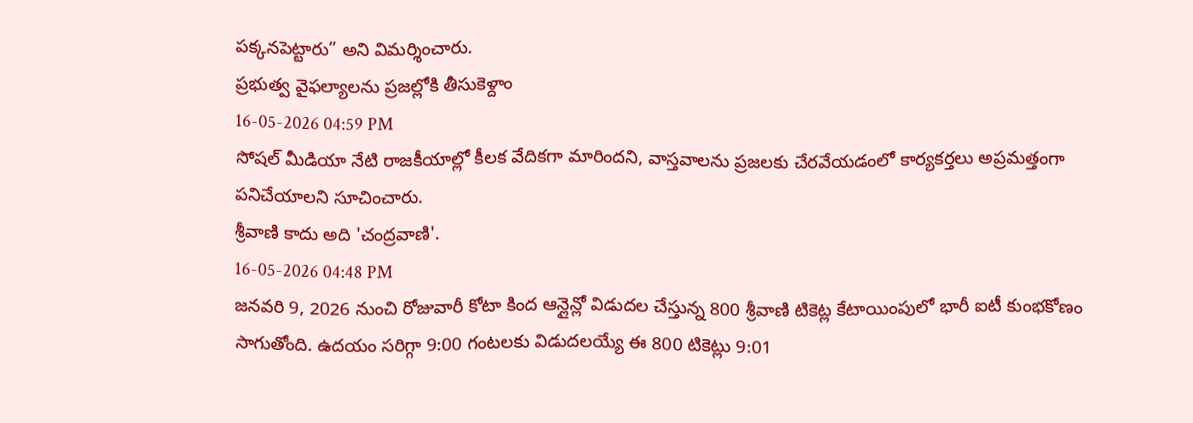పక్కనపెట్టారు” అని విమర్శించారు.
ప్రభుత్వ వైఫల్యాలను ప్రజల్లోకి తీసుకెళ్దాం
16-05-2026 04:59 PM
సోషల్ మీడియా నేటి రాజకీయాల్లో కీలక వేదికగా మారిందని, వాస్తవాలను ప్రజలకు చేరవేయడంలో కార్యకర్తలు అప్రమత్తంగా పనిచేయాలని సూచించారు.
శ్రీవాణి కాదు అది 'చంద్రవాణి'.
16-05-2026 04:48 PM
జనవరి 9, 2026 నుంచి రోజువారీ కోటా కింద ఆన్లైన్లో విడుదల చేస్తున్న 800 శ్రీవాణి టికెట్ల కేటాయింపులో భారీ ఐటీ కుంభకోణం సాగుతోంది. ఉదయం సరిగ్గా 9:00 గంటలకు విడుదలయ్యే ఈ 800 టికెట్లు 9:01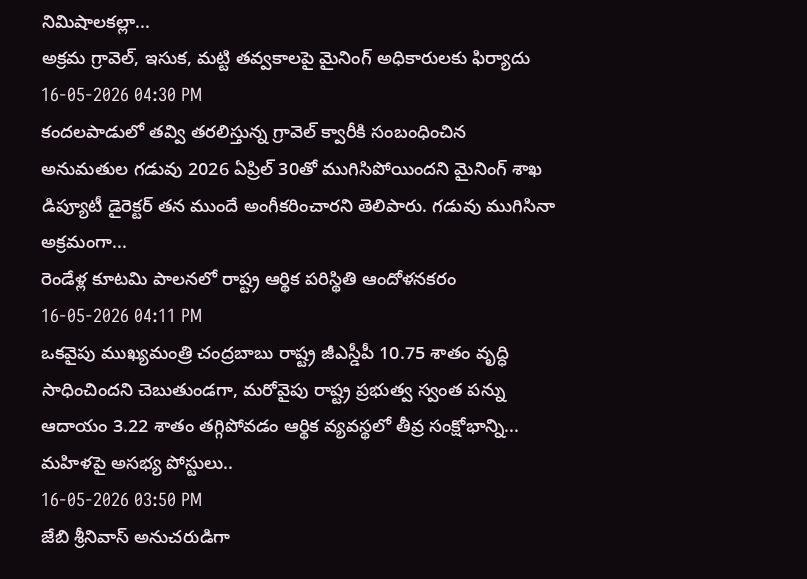నిమిషాలకల్లా...
అక్రమ గ్రావెల్, ఇసుక, మట్టి తవ్వకాలపై మైనింగ్ అధికారులకు ఫిర్యాదు
16-05-2026 04:30 PM
కందలపాడులో తవ్వి తరలిస్తున్న గ్రావెల్ క్వారీకి సంబంధించిన అనుమతుల గడువు 2026 ఏప్రిల్ 30తో ముగిసిపోయిందని మైనింగ్ శాఖ డిప్యూటీ డైరెక్టర్ తన ముందే అంగీకరించారని తెలిపారు. గడువు ముగిసినా అక్రమంగా...
రెండేళ్ల కూటమి పాలనలో రాష్ట్ర ఆర్థిక పరిస్థితి ఆందోళనకరం
16-05-2026 04:11 PM
ఒకవైపు ముఖ్యమంత్రి చంద్రబాబు రాష్ట్ర జీఎస్డీపీ 10.75 శాతం వృద్ధి సాధించిందని చెబుతుండగా, మరోవైపు రాష్ట్ర ప్రభుత్వ స్వంత పన్ను ఆదాయం 3.22 శాతం తగ్గిపోవడం ఆర్థిక వ్యవస్థలో తీవ్ర సంక్షోభాన్ని...
మహిళపై అసభ్య పోస్టులు..
16-05-2026 03:50 PM
జేబి శ్రీనివాస్ అనుచరుడిగా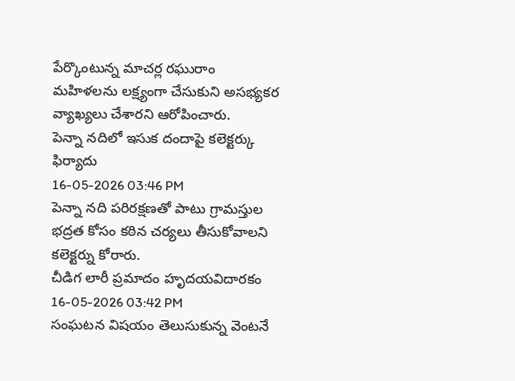పేర్కొంటున్న మాచర్ల రఘురాం మహిళలను లక్ష్యంగా చేసుకుని అసభ్యకర వ్యాఖ్యలు చేశారని ఆరోపించారు.
పెన్నా నదిలో ఇసుక దందాపై కలెక్టర్కు ఫిర్యాదు
16-05-2026 03:46 PM
పెన్నా నది పరిరక్షణతో పాటు గ్రామస్తుల భద్రత కోసం కఠిన చర్యలు తీసుకోవాలని కలెక్టర్ను కోరారు.
చీడిగ లారీ ప్రమాదం హృదయవిదారకం
16-05-2026 03:42 PM
సంఘటన విషయం తెలుసుకున్న వెంటనే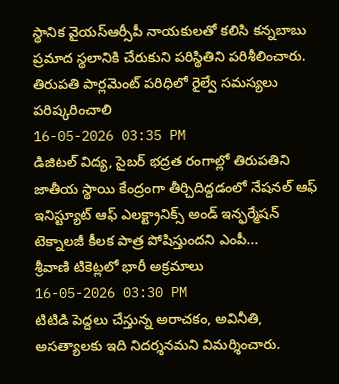స్థానిక వైయస్ఆర్సీపీ నాయకులతో కలిసి కన్నబాబు ప్రమాద స్థలానికి చేరుకుని పరిస్థితిని పరిశీలించారు.
తిరుపతి పార్లమెంట్ పరిధిలో రైల్వే సమస్యలు పరిష్కరించాలి
16-05-2026 03:35 PM
డిజిటల్ విద్య, సైబర్ భద్రత రంగాల్లో తిరుపతిని జాతీయ స్థాయి కేంద్రంగా తీర్చిదిద్దడంలో నేషనల్ ఆఫ్ ఇనిస్ట్యూట్ ఆఫ్ ఎలక్ట్రానిక్స్ అండ్ ఇన్ఫర్మేషన్ టెక్నాలజీ కీలక పాత్ర పోషిస్తుందని ఎంపీ...
శ్రీవాణి టికెట్లలో భారీ అక్రమాలు
16-05-2026 03:30 PM
టిటిడి పెద్దలు చేస్తున్న అరాచకం, అవినీతి, అసత్యాలకు ఇది నిదర్శనమని విమర్శించారు.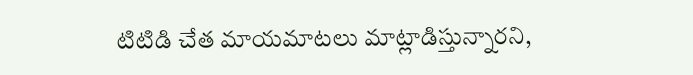టిటిడి చేత మాయమాటలు మాట్లాడిస్తున్నారని,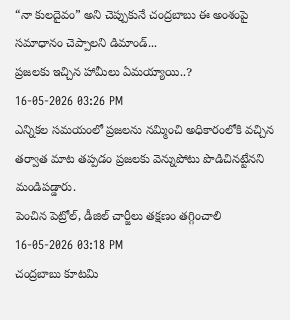“నా కులదైవం” అని చెప్పుకునే చంద్రబాబు ఈ అంశంపై సమాధానం చెప్పాలని డిమాండ్...
ప్రజలకు ఇచ్చిన హామీలు ఏమయ్యాయి..?
16-05-2026 03:26 PM
ఎన్నికల సమయంలో ప్రజలను నమ్మించి అధికారంలోకి వచ్చిన తర్వాత మాట తప్పడం ప్రజలకు వెన్నుపోటు పొడిచినట్టేనని మండిపడ్డారు.
పెంచిన పెట్రోల్, డీజిల్ చార్జీలు తక్షణం తగ్గించాలి
16-05-2026 03:18 PM
చంద్రబాబు కూటమి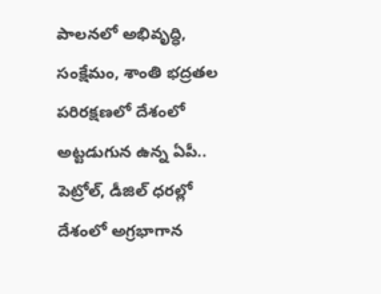పాలనలో అభివృద్ధి, సంక్షేమం, శాంతి భద్రతల పరిరక్షణలో దేశంలో అట్టడుగున ఉన్న ఏపీ.. పెట్రోల్, డీజిల్ ధరల్లో దేశంలో అగ్రభాగాన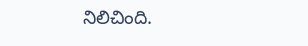నిలిచింది.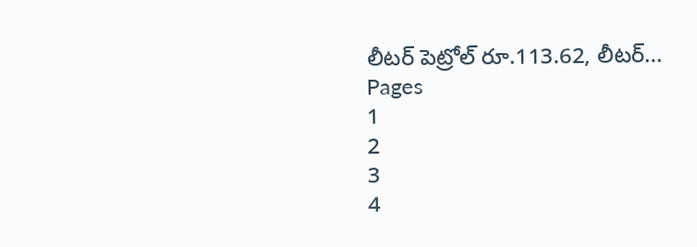లీటర్ పెట్రోల్ రూ.113.62, లీటర్...
Pages
1
2
3
4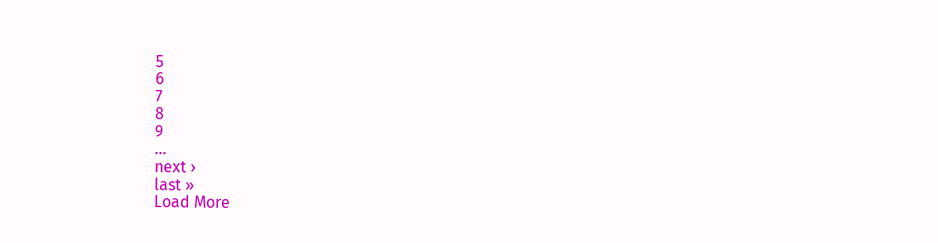5
6
7
8
9
…
next ›
last »
Load More